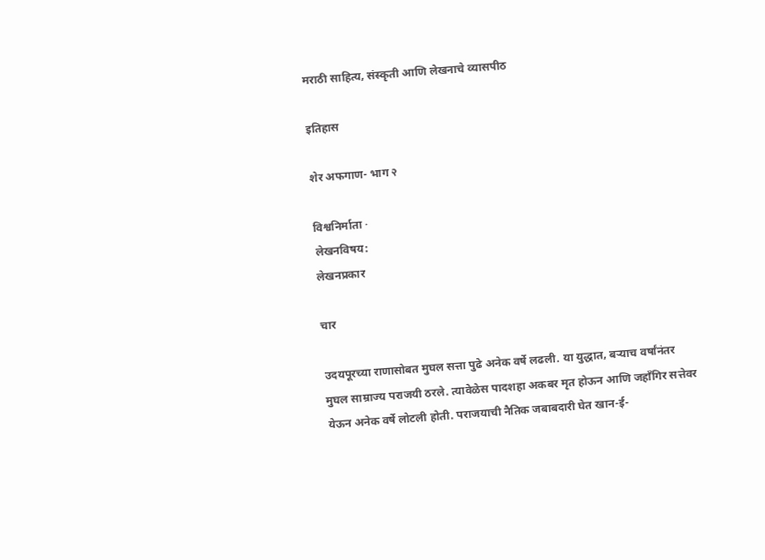मराठी साहित्य, संस्कृती आणि लेखनाचे व्यासपीठ

इतिहास

शेर अफगाण- भाग २

विश्वनिर्माता ·
लेखनविषय:
लेखनप्रकार

चार

उदयपूरच्या राणासोबत मुघल सत्ता पुढे अनेक वर्षे लढली. या युद्धात, बर्‍याच वर्षांनंतर मुघल साम्राज्य पराजयी ठरले. त्यावेळेस पादशहा अकबर मृत होऊन आणि जहाँगिर सत्तेवर येऊन अनेक वर्षे लोटली होती. पराजयाची नैतिक जबाबदारी घेत खान-ई-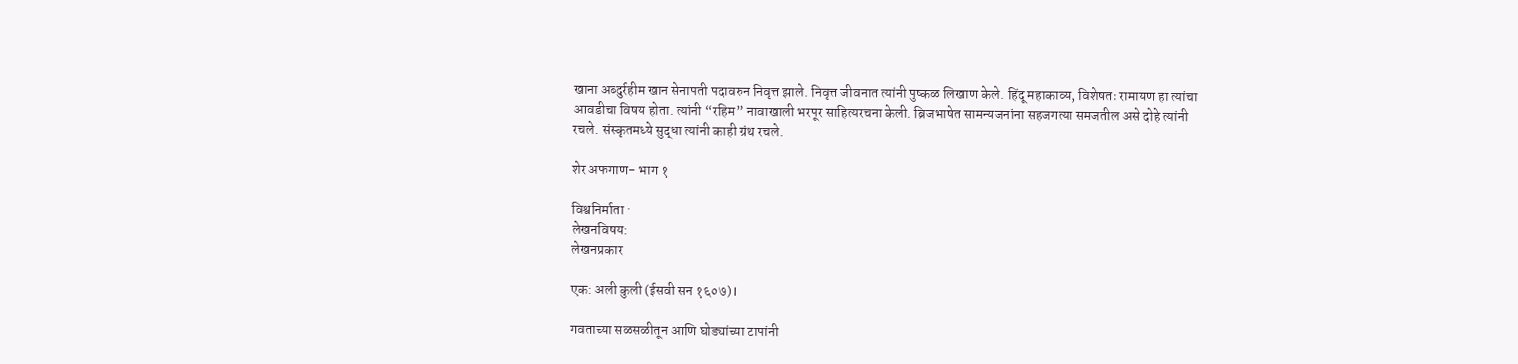खाना अब्दुर्रहीम खान सेनापती पदावरुन निवृत्त झाले. निवृत्त जीवनात त्यांनी पुष्कळ लिखाण केले. हिंदू महाकाव्य, विशेषतः रामायण हा त्यांचा आवडीचा विषय होता. त्यांनी “रहिम” नावाखाली भरपूर साहित्यरचना केली. ब्रिजभाषेत सामन्यजनांना सहजगत्या समजतील असे दोहे त्यांनी रचले. संस्कृतमध्ये सुद्धा त्यांनी काही ग्रंथ रचले.

शेर अफगाण- भाग १

विश्वनिर्माता ·
लेखनविषय:
लेखनप्रकार

एक: अली कुली (ईसवी सन १६०७) I

गवताच्या सळसळीतून आणि घोड्यांच्या टापांनी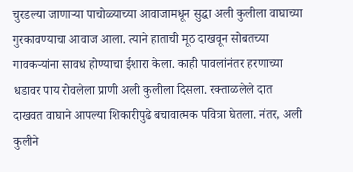चुरडल्या जाणार्‍या पाचोळ्याच्या आवाजामधून सुद्धा अली कुलीला वाघाच्या गुरकावण्याचा आवाज आला. त्याने हाताची मूठ दाखवून सोबतच्या गावकर्‍यांना सावध होण्याचा ईशारा केला. काही पावलांनंतर हरणाच्या धडावर पाय रोवलेला प्राणी अली कुलीला दिसला. रक्ताळलेले दात दाखवत वाघाने आपल्या शिकारीपुढे बचावात्मक पवित्रा घेतला. नंतर, अली कुलीने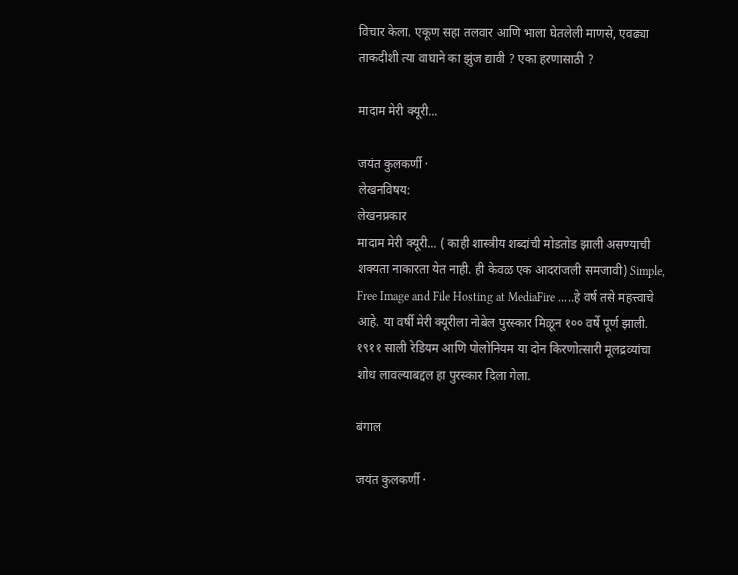विचार केला. एकूण सहा तलवार आणि भाला घेतलेली माणसे, एवढ्या ताकदीशी त्या वाघाने का झुंज द्यावी ? एका हरणासाठी ?

मादाम मेरी क्यूरी...

जयंत कुलकर्णी ·
लेखनविषय:
लेखनप्रकार
मादाम मेरी क्यूरी... ( काही शास्त्रीय शब्दांची मोडतोड झाली असण्याची शक्यता नाकारता येत नाही. ही केवळ एक आदरांजली समजावी) Simple, Free Image and File Hosting at MediaFire .....हे वर्ष तसे महत्त्वाचे आहे. या वर्षी मेरी क्यूरीला नोबेल पुरस्कार मिळून १०० वर्षे पूर्ण झाली. १९११ साली रेडियम आणि पोलोनियम या दोन किरणोत्सारी मूलद्रव्यांचा शोध लावल्याबद्दल हा पुरस्कार दिला गेला.

बंगाल

जयंत कुलकर्णी ·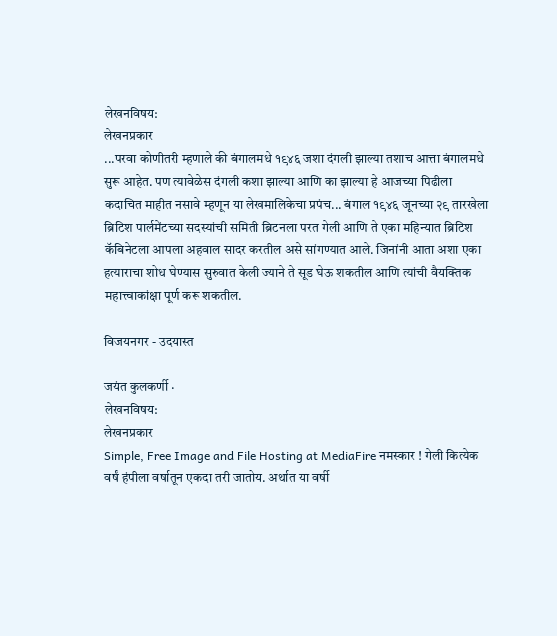लेखनविषय:
लेखनप्रकार
...परवा कोणीतरी म्हणाले की बंगालमधे १९४६ जशा दंगली झाल्या तशाच आत्ता बंगालमधे सुरू आहेत. पण त्यावेळेस दंगली कशा झाल्या आणि का झाल्या हे आजच्या पिढीला कदाचित माहीत नसावे म्हणून या लेखमालिकेचा प्रपंच... बंगाल १९४६ जूनच्या २९ तारखेला ब्रिटिश पार्लमेंटच्या सदस्यांची समिती ब्रिटनला परत गेली आणि ते एका महिन्यात ब्रिटिश कॅबिनेटला आपला अहवाल सादर करतील असे सांगण्यात आले. जिनांनी आता अशा एका हत्याराचा शोध घेण्यास सुरुवात केली ज्याने ते सूड घेऊ शकतील आणि त्यांची वैयक्तिक महात्त्वाकांक्षा पूर्ण करू शकतील.

विजयनगर - उदयास्त

जयंत कुलकर्णी ·
लेखनविषय:
लेखनप्रकार
Simple, Free Image and File Hosting at MediaFire नमस्कार ! गेली कित्येक वर्षं हंपीला वर्षातून एकदा तरी जातोय. अर्थात या वर्षी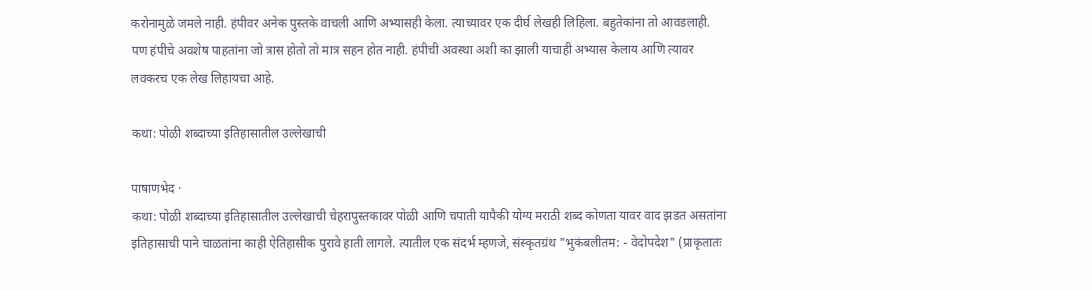करोनामुळे जमले नाही. हंपीवर अनेक पुस्तके वाचली आणि अभ्यासही केला. त्याच्यावर एक दीर्घ लेखही लिहिला. बहुतेकांना तो आवडलाही. पण हंपीचे अवशेष पाहतांना जो त्रास होतो तो मात्र सहन होत नाही. हंपीची अवस्था अशी का झाली याचाही अभ्यास केलाय आणि त्यावर लवकरच एक लेख लिहायचा आहे.

कथा: पोळी शब्दाच्या इतिहासातील उल्लेखाची

पाषाणभेद ·
कथा: पोळी शब्दाच्या इतिहासातील उल्लेखाची चेहरापुस्तकावर पोळी आणि चपाती यापैकी योग्य मराठी शब्द कोणता यावर वाद झडत असतांना इतिहासाची पाने चाळतांना काही ऐतिहासीक पुरावे हाती लागले. त्यातील एक संदर्भ म्हणजे, संस्कृतग्रंथ "भुकंबलीतम: - वेदोपदेश" (प्राकृतातः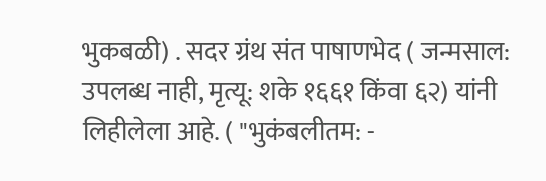भुकबळी) . सदर ग्रंथ संत पाषाणभेद ( जन्मसाल: उपलब्ध नाही, मृत्यू: शके १६६१ किंवा ६२) यांनी लिहीलेला आहे. ( "भुकंबलीतम: -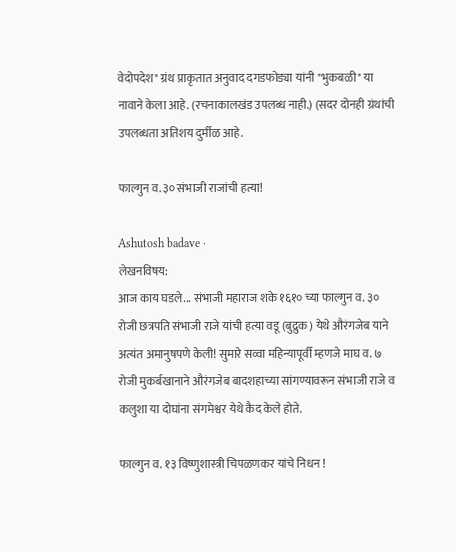वेदोपदेश" ग्रंथ प्राकृतात अनुवाद दगडफोड्या यांनी "भुकबळी" या नावाने केला आहे. (रचनाकालखंड उपलब्ध नाही.) (सदर दोनही ग्रंथांची उपलब्धता अतिशय दुर्मीळ आहे.

फाल्गुन व.३० संभाजी राजांची हत्या!

Ashutosh badave ·
लेखनविषय:
आज काय घडले... संभाजी महाराज शके १६१० च्या फाल्गुन व. ३० रोजी छत्रपति संभाजी राजे यांची हत्या वडू (बुद्रुक ) येथे औरंगजेब याने अत्यंत अमानुषपणे केली! सुमारे सव्वा महिन्यापूर्वी म्हणजे माघ व. ७ रोजी मुकर्बखानाने औरंगजेब बादशहाच्या सांगण्यावरून संभाजी राजे व कलुशा या दोघांना संगमेश्वर येथे कैद केले होते.

फाल्गुन व. १३ विष्णुशास्त्री चिपळणकर यांचे निधन !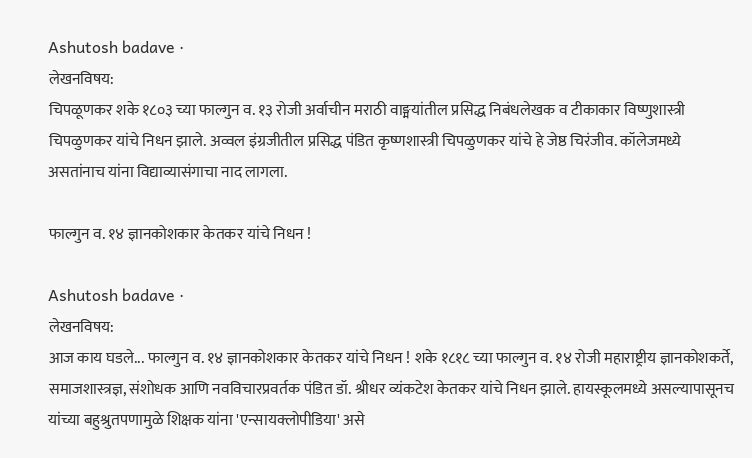Ashutosh badave ·
लेखनविषय:
चिपळूणकर शके १८०३ च्या फाल्गुन व. १३ रोजी अर्वाचीन मराठी वाङ्मयांतील प्रसिद्ध निबंधलेखक व टीकाकार विष्णुशास्त्री चिपळुणकर यांचे निधन झाले. अव्वल इंग्रजीतील प्रसिद्ध पंडित कृष्णशास्त्री चिपळुणकर यांचे हे जेष्ठ चिरंजीव. कॉलेजमध्ये असतांनाच यांना विद्याव्यासंगाचा नाद लागला.

फाल्गुन व. १४ ज्ञानकोशकार केतकर यांचे निधन !

Ashutosh badave ·
लेखनविषय:
आज काय घडले... फाल्गुन व. १४ ज्ञानकोशकार केतकर यांचे निधन ! शके १८१८ च्या फाल्गुन व. १४ रोजी महाराष्ट्रीय ज्ञानकोशकर्ते, समाजशास्त्रज्ञ, संशोधक आणि नवविचारप्रवर्तक पंडित डॉ. श्रीधर व्यंकटेश केतकर यांचे निधन झाले. हायस्कूलमध्ये असल्यापासूनच यांच्या बहुश्रुतपणामुळे शिक्षक यांना 'एन्सायक्लोपीडिया' असे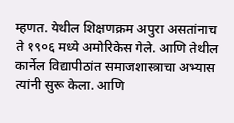म्हणत. येथील शिक्षणक्रम अपुरा असतांनाच ते १९०६ मध्ये अमोरिकेस गेले. आणि तेथील कार्नेल विद्यापीठांत समाजशास्त्राचा अभ्यास त्यांनी सुरू केला. आणि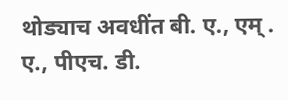थोड्याच अवधींत बी. ए., एम् . ए., पीएच. डी.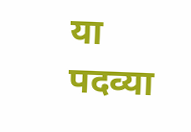या पदव्या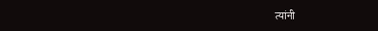त्यांनी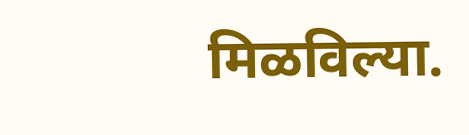मिळविल्या.